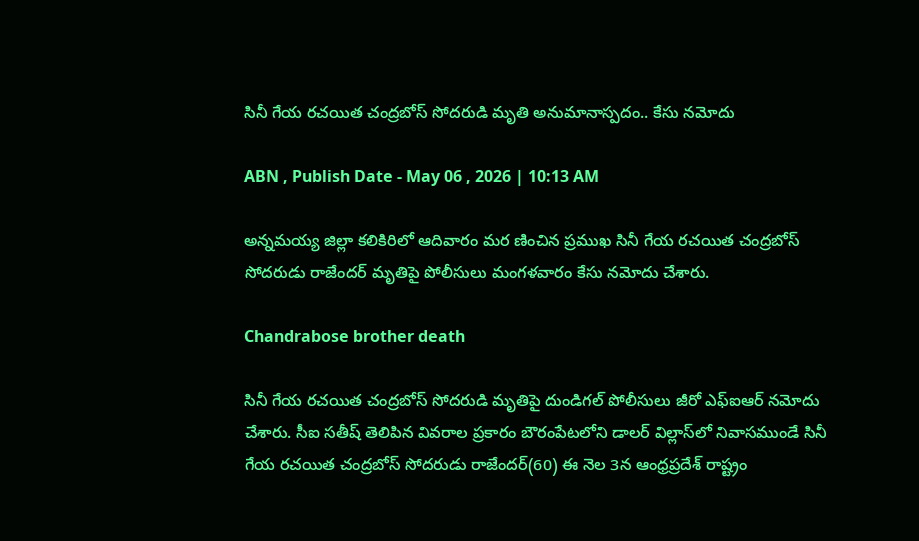సినీ గేయ రచయిత చంద్రబోస్ సోదరుడి మృతి అనుమానాస్పదం.. కేసు నమోదు

ABN , Publish Date - May 06 , 2026 | 10:13 AM

అన్నమయ్య జిల్లా కలికిరిలో ఆదివారం మర ణించిన ప్రముఖ సినీ గేయ రచయిత చంద్రబోస్ సోదరుడు రాజేందర్ మృతిపై పోలీసులు మంగళవారం కేసు నమోదు చేశారు.

Chandrabose brother death

సినీ గేయ రచయిత చంద్రబోస్ సోదరుడి మృతిపై దుండిగల్ పోలీసులు జీరో ఎఫ్ఐఆర్ నమోదు చేశారు. సీఐ సతీష్ తెలిపిన వివరాల ప్రకారం బౌరంపేటలోని డాలర్ విల్లాస్‌లో నివాసముండే సినీ గేయ రచయిత చంద్రబోస్ సోదరుడు రాజేందర్(60) ఈ నెల 3న ఆంధ్రప్రదేశ్ రాష్ట్రం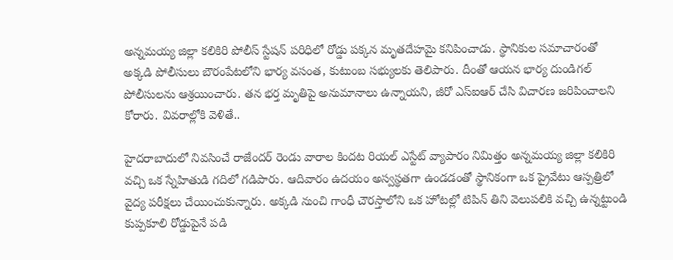అన్నమయ్య జిల్లా కలికిరి పోలీస్ స్టేషన్ పరిధిలో రోడ్డు పక్కన మృతదేహమై కనిపించాడు. స్థానికుల సమాచారంతో అక్కడి పోలీసులు బౌరంపేటలోని భార్య వసంత, కుటుంబ సభ్యులకు తెలిపారు. దీంతో ఆయన భార్య దుండిగల్ పోలీసులను ఆశ్రయించారు. తన భర్త మృతిపై అనుమానాలు ఉన్నాయని, జీరో ఎస్ఐఆర్ చేసి విచారణ జరిపించాలని కోరారు. వివ‌రాల్లోకి వెళితే..

హైదరాబాదులో నివసించే రాజేందర్ రెండు వారాల కిందట రియల్ ఎస్టేట్ వ్యాపారం నిమిత్తం అన్నమయ్య జిల్లా కలికిరి వచ్చి ఒక స్నేహితుడి గదిలో గడిపారు. ఆదివారం ఉదయం అస్వస్థతగా ఉండడంతో స్థానికంగా ఒక ప్రైవేటు ఆస్పత్రిలో వైద్య పరీక్షలు చేయించుకున్నారు. అక్కడి నుంచి గాంధీ చౌరస్తాలోని ఒక హోటల్లో టిపిన్ తిని వెలుపలికి వచ్చి ఉన్నట్టుండి కుప్పకూలి రోడ్డుపైనే పడి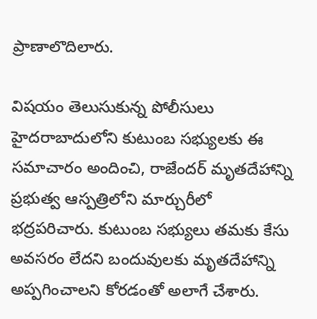ప్రాణాలొదిలారు.

విష‌యం తెలుసుకున్న పోలీసులు హైదరాబాదులోని కుటుంబ సభ్యులకు ఈ సమాచారం అందించి, రాజేందర్ మృతదేహాన్ని ప్రభుత్వ ఆస్పత్రిలోని మార్చురీలో భద్రపరిచారు. కుటుంబ సభ్యులు తమకు కేసు అవసరం లేదని బందువులకు మృతదేహాన్ని అప్పగించాలని కోరడంతో అలాగే చేశారు.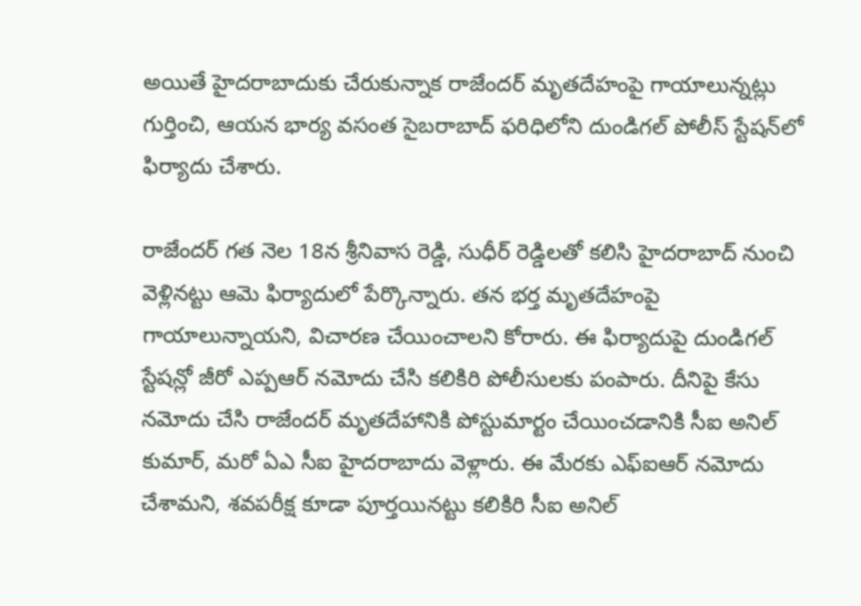అయితే హైదరాబాదుకు చేరుకున్నాక రాజేందర్ మృతదేహంపై గాయాలున్నట్లు గుర్తించి, ఆయన భార్య వసంత సైబరాబాద్ ఫ‌రిధిలోని దుండిగల్ పోలీస్ స్టేషన్‌లో ఫిర్యాదు చేశారు.

రాజేందర్ గత నెల 18న శ్రీనివాస రెడ్డి, సుధీర్ రెడ్డిల‌తో కలిసి హైదరాబాద్ నుంచి వెళ్లినట్టు ఆమె ఫిర్యాదులో పేర్కొన్నారు. తన భర్త మృతదేహంపై గాయాలున్నాయని, విచారణ చేయించాలని కోరారు. ఈ ఫిర్యాదుపై దుండిగల్ స్టేషన్లో జీరో ఎప్పఆర్ నమోదు చేసి కలికిరి పోలీసులకు పంపారు. దీనిపై కేసు నమోదు చేసి రాజేందర్ మృతదేహానికి పోస్టుమార్టం చేయించడానికి సీఐ అనిల్ కుమార్, మరో ఏఎ సీఐ హైదరాబాదు వెళ్లారు. ఈ మేరకు ఎఫ్ఐఆర్ నమోదు చేశామని, శవపరీక్ష కూడా పూర్తయినట్టు కలికిరి సీఐ అనిల్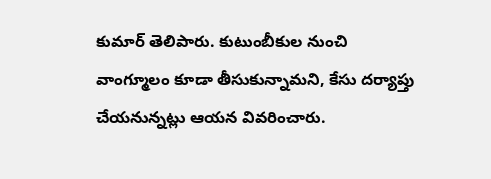కుమార్ తెలిపారు. కుటుంబీకుల నుంచి వాంగ్మూలం కూడా తీసుకున్నామని, కేసు దర్యాప్తు చేయనున్నట్లు ఆయన వివరించారు.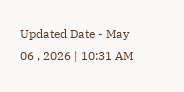Updated Date - May 06 , 2026 | 10:31 AM